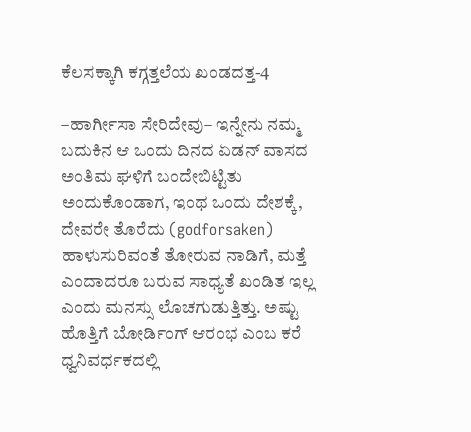ಕೆಲಸಕ್ಕಾಗಿ ಕಗ್ಗತ್ತಲೆಯ ಖಂಡದತ್ತ-4

–ಹಾರ್ಗೀಸಾ ಸೇರಿದೇವು– ಇನ್ನೇನು ನಮ್ಮ ಬದುಕಿನ ಆ ಒಂದು ದಿನದ ಏಡನ್ ವಾಸದ ಅಂತಿಮ ಘಳಿಗೆ ಬಂದೇಬಿಟ್ಟಿತು ಅಂದುಕೊಂಡಾಗ, ಇಂಥ ಒಂದು ದೇಶಕ್ಕೆ, ದೇವರೇ ತೊರೆದು (godforsaken) ಹಾಳುಸುರಿವಂತೆ ತೋರುವ ನಾಡಿಗೆ, ಮತ್ತೆ ಎಂದಾದರೂ ಬರುವ ಸಾಧ್ಯತೆ ಖಂಡಿತ ಇಲ್ಲ ಎಂದು ಮನಸ್ಸು ಲೊಚಗುಡುತ್ತಿತ್ತು. ಅಷ್ಟು ಹೊತ್ತಿಗೆ ಬೋರ್ಡಿಂಗ್ ಆರಂಭ ಎಂಬ ಕರೆ ಧ್ವನಿವರ್ಧಕದಲ್ಲಿ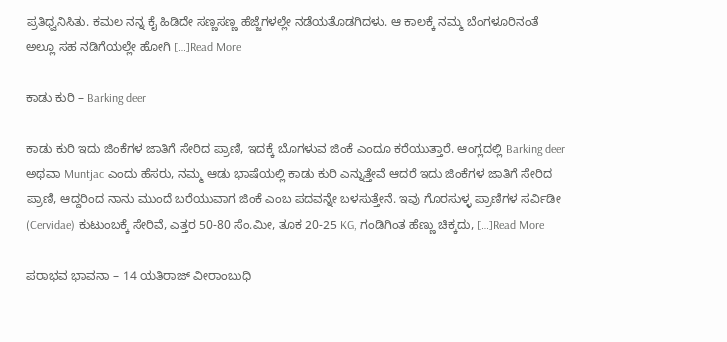ಪ್ರತಿಧ್ವನಿಸಿತು. ಕಮಲ ನನ್ನ ಕೈ ಹಿಡಿದೇ ಸಣ್ಣಸಣ್ಣ ಹೆಜ್ಜೆಗಳಲ್ಲೇ ನಡೆಯತೊಡಗಿದಳು. ಆ ಕಾಲಕ್ಕೆ ನಮ್ಮ ಬೆಂಗಳೂರಿನಂತೆ ಅಲ್ಲೂ ಸಹ ನಡಿಗೆಯಲ್ಲೇ ಹೋಗಿ […]Read More

ಕಾಡು ಕುರಿ – Barking deer

ಕಾಡು ಕುರಿ ಇದು ಜಿಂಕೆಗಳ ಜಾತಿಗೆ ಸೇರಿದ ಪ್ರಾಣಿ, ಇದಕ್ಕೆ ಬೊಗಳುವ ಜಿಂಕೆ ಎಂದೂ ಕರೆಯುತ್ತಾರೆ. ಆಂಗ್ಲದಲ್ಲಿ Barking deer ಅಥವಾ Muntjac ಎಂದು ಹೆಸರು, ನಮ್ಮ ಆಡು ಭಾಷೆಯಲ್ಲಿ ಕಾಡು ಕುರಿ ಎನ್ನುತ್ತೇವೆ ಆದರೆ ಇದು ಜಿಂಕೆಗಳ ಜಾತಿಗೆ ಸೇರಿದ ಪ್ರಾಣಿ, ಆದ್ದರಿಂದ ನಾನು ಮುಂದೆ ಬರೆಯುವಾಗ ಜಿಂಕೆ ಎಂಬ ಪದವನ್ನೇ ಬಳಸುತ್ತೇನೆ. ಇವು ಗೊರಸುಳ್ಳ ಪ್ರಾಣಿಗಳ ಸರ್ವಿಡೀ (Cervidae) ಕುಟುಂಬಕ್ಕೆ ಸೇರಿವೆ, ಎತ್ತರ 50-80 ಸೆಂ.ಮೀ, ತೂಕ 20-25 KG, ಗಂಡಿಗಿಂತ ಹೆಣ್ಣು ಚಿಕ್ಕದು, […]Read More

ಪರಾಭವ ಭಾವನಾ – 14 ಯತಿರಾಜ್ ವೀರಾಂಬುಧಿ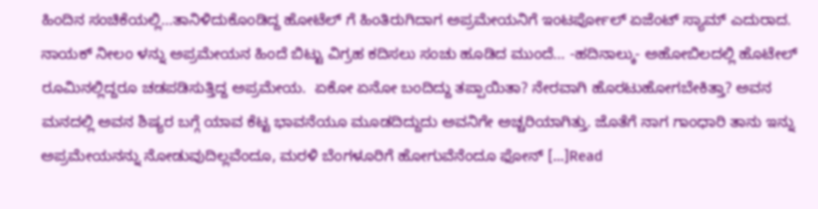ಹಿಂದಿನ ಸಂಚಿಕೆಯಲ್ಲಿ…ತಾನಿಳಿದುಕೊಂಡಿದ್ದ ಹೋಟೆಲ್ ಗೆ ಹಿಂತಿರುಗಿದಾಗ ಅಪ್ರಮೇಯನಿಗೆ ಇಂಟರ್ಪೋಲ್ ಏಜೆಂಟ್ ಸ್ಯಾಮ್ ಎದುರಾದ. ನಾಯಕ್ ನೀಲಂ ಳನ್ನು ಅಪ್ರಮೇಯನ ಹಿಂದೆ ಬಿಟ್ಟು ವಿಗ್ರಹ ಕದಿಸಲು ಸಂಚು ಹೂಡಿದ ಮುಂದೆ… -ಹದಿನಾಲ್ಕು- ಅಹೋಬಿಲದಲ್ಲಿ ಹೊಟೇಲ್‌ ರೂಮಿನಲ್ಲಿದ್ದರೂ ಚಡಪಡಿಸುತ್ತಿದ್ದ ಅಪ್ರಮೇಯ.  ಏಕೋ ಏನೋ ಬಂದಿದ್ದು ತಪ್ಪಾಯಿತಾ? ನೇರವಾಗಿ ಹೊರಟುಹೋಗಬೇಕಿತ್ತಾ? ಅವನ ಮನದಲ್ಲಿ ಅವನ ಶಿಷ್ಯರ ಬಗ್ಗೆ ಯಾವ ಕೆಟ್ಟ ಭಾವನೆಯೂ ಮೂಡದಿದ್ದುದು ಅವನಿಗೇ ಅಚ್ಚರಿಯಾಗಿತ್ತು. ಜೊತೆಗೆ ನಾಗ ಗಾಂಧಾರಿ ತಾನು ಇನ್ನು ಅಪ್ರಮೇಯನನ್ನು ನೋಡುವುದಿಲ್ಲವೆಂದೂ, ಮರಳಿ ಬೆಂಗಳೂರಿಗೆ ಹೋಗುವೆನೆಂದೂ ಫೋನ್‌ […]Read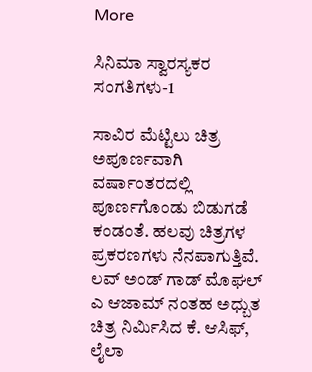More

ಸಿನಿಮಾ ಸ್ವಾರಸ್ಯಕರ ಸಂಗತಿಗಳು-1

ಸಾವಿರ ಮೆಟ್ಟಿಲು ಚಿತ್ರ ಅಪೂರ್ಣವಾಗಿ ವರ್ಷಾಂತರದಲ್ಲಿ ಪೂರ್ಣಗೊಂಡು ಬಿಡುಗಡೆ ಕಂಡಂತೆ. ಹಲವು ಚಿತ್ರಗಳ ಪ್ರಕರಣಗಳು ನೆನಪಾಗುತ್ತಿವೆ. ಲವ್ ಅಂಡ್ ಗಾಡ್ ಮೊಘಲ್ ಎ ಆಜಾಮ್ ನಂತಹ ಅಧ್ಬುತ ಚಿತ್ರ ನಿರ್ಮಿಸಿದ ಕೆ. ಆಸಿಫ್, ಲೈಲಾ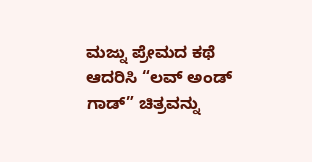ಮಜ್ನು ಪ್ರೇಮದ ಕಥೆ ಆದರಿಸಿ “ಲವ್ ಅಂಡ್ ಗಾಡ್” ಚಿತ್ರವನ್ನು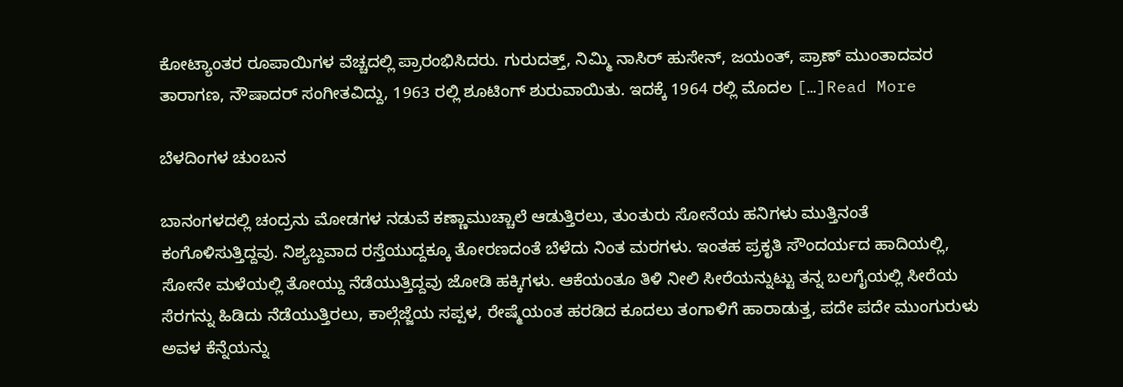ಕೋಟ್ಯಾಂತರ ರೂಪಾಯಿಗಳ ವೆಚ್ಚದಲ್ಲಿ ಪ್ರಾರಂಭಿಸಿದರು. ಗುರುದತ್ತ್, ನಿಮ್ಮಿ ನಾಸಿರ್ ಹುಸೇನ್, ಜಯಂತ್, ಪ್ರಾಣ್ ಮುಂತಾದವರ ತಾರಾಗಣ, ನೌಷಾದರ್ ಸಂಗೀತವಿದ್ದು, 1963 ರಲ್ಲಿ ಶೂಟಿಂಗ್ ಶುರುವಾಯಿತು. ಇದಕ್ಕೆ 1964 ರಲ್ಲಿ ಮೊದಲ […]Read More

ಬೆಳದಿಂಗಳ ಚುಂಬನ

ಬಾನಂಗಳದಲ್ಲಿ ಚಂದ್ರನು ಮೋಡಗಳ ನಡುವೆ ಕಣ್ಣಾಮುಚ್ಚಾಲೆ ಆಡುತ್ತಿರಲು, ತುಂತುರು ಸೋನೆಯ ಹನಿಗಳು ಮುತ್ತಿನಂತೆ ಕಂಗೊಳಿಸುತ್ತಿದ್ದವು. ನಿಶ್ಯಬ್ದವಾದ ರಸ್ತೆಯುದ್ದಕ್ಕೂ ತೋರಣದಂತೆ ಬೆಳೆದು ನಿಂತ ಮರಗಳು. ಇಂತಹ ಪ್ರಕೃತಿ ಸೌಂದರ್ಯದ ಹಾದಿಯಲ್ಲಿ, ಸೋನೇ ಮಳೆಯಲ್ಲಿ ತೋಯ್ದು ನೆಡೆಯುತ್ತಿದ್ದವು ಜೋಡಿ ಹಕ್ಕಿಗಳು. ಆಕೆಯಂತೂ ತಿಳಿ ನೀಲಿ ಸೀರೆಯನ್ನುಟ್ಟು ತನ್ನ ಬಲಗೈಯಲ್ಲಿ ಸೀರೆಯ ಸೆರಗನ್ನು ಹಿಡಿದು ನೆಡೆಯುತ್ತಿರಲು, ಕಾಲ್ಗೆಜ್ಜೆಯ ಸಪ್ಪಳ, ರೇಷ್ಮೆಯಂತ ಹರಡಿದ ಕೂದಲು ತಂಗಾಳಿಗೆ ಹಾರಾಡುತ್ತ, ಪದೇ ಪದೇ ಮುಂಗುರುಳು ಅವಳ ಕೆನ್ನೆಯನ್ನು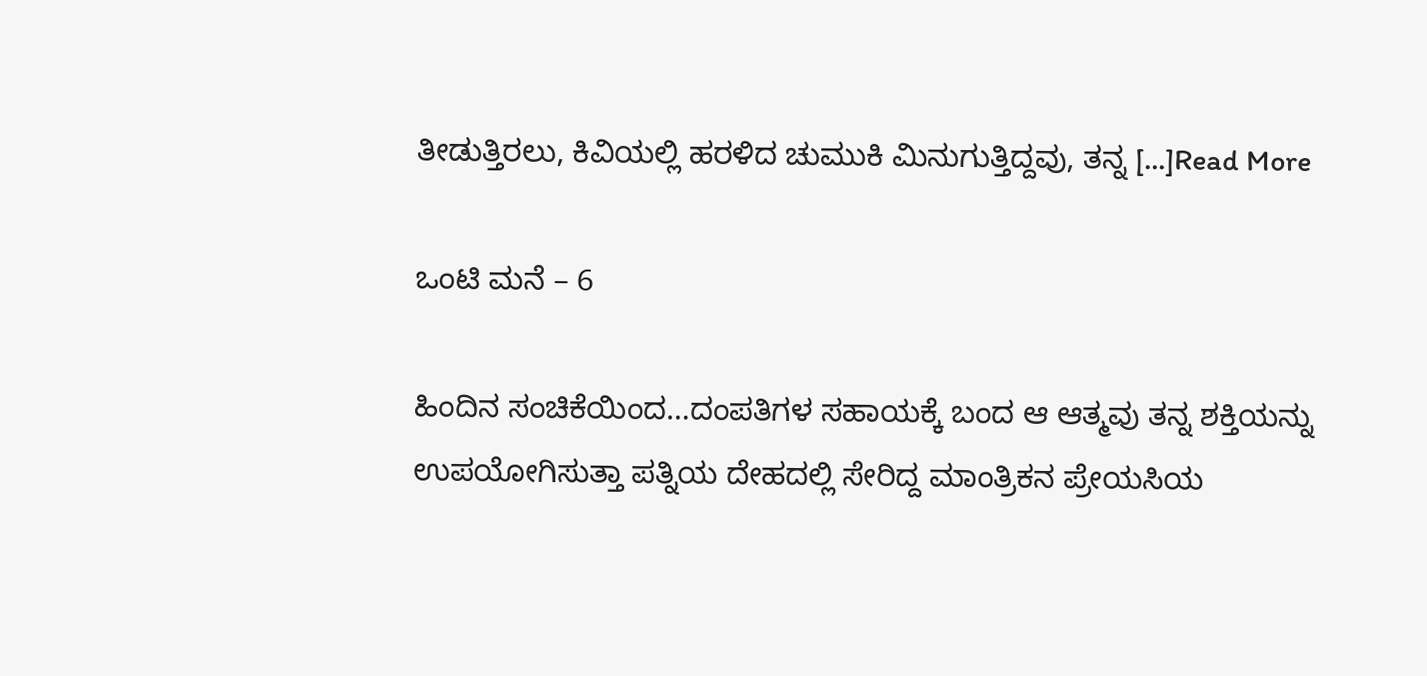ತೀಡುತ್ತಿರಲು, ಕಿವಿಯಲ್ಲಿ ಹರಳಿದ ಚುಮುಕಿ ಮಿನುಗುತ್ತಿದ್ದವು, ತನ್ನ […]Read More

ಒಂಟಿ ಮನೆ – 6

ಹಿಂದಿನ ಸಂಚಿಕೆಯಿಂದ…ದಂಪತಿಗಳ ಸಹಾಯಕ್ಕೆ ಬಂದ ಆ ಆತ್ಮವು ತನ್ನ ಶಕ್ತಿಯನ್ನು ಉಪಯೋಗಿಸುತ್ತಾ ಪತ್ನಿಯ ದೇಹದಲ್ಲಿ ಸೇರಿದ್ದ ಮಾಂತ್ರಿಕನ ಪ್ರೇಯಸಿಯ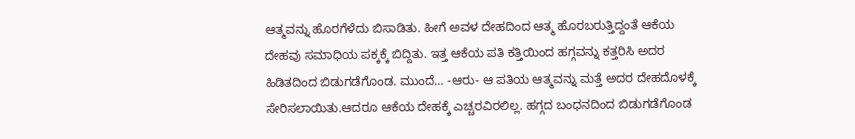ಆತ್ಮವನ್ನು ಹೊರಗೆಳೆದು ಬಿಸಾಡಿತು. ಹೀಗೆ ಅವಳ ದೇಹದಿಂದ ಆತ್ಮ ಹೊರಬರುತ್ತಿದ್ದಂತೆ ಆಕೆಯ ದೇಹವು ಸಮಾಧಿಯ ಪಕ್ಕಕ್ಕೆ ಬಿದ್ದಿತು. ಇತ್ತ ಆಕೆಯ ಪತಿ ಕತ್ತಿಯಿಂದ ಹಗ್ಗವನ್ನು ಕತ್ತರಿಸಿ ಅದರ ಹಿಡಿತದಿಂದ ಬಿಡುಗಡೆಗೊಂಡ. ಮುಂದೆ… -ಆರು- ಆ ಪತಿಯ ಆತ್ಮವನ್ನು ಮತ್ತೆ ಅದರ ದೇಹದೊಳಕ್ಕೆ ಸೇರಿಸಲಾಯಿತು.ಆದರೂ ಆಕೆಯ ದೇಹಕ್ಕೆ ಎಚ್ಚರವಿರಲಿಲ್ಲ. ಹಗ್ಗದ ಬಂಧನದಿಂದ ಬಿಡುಗಡೆಗೊಂಡ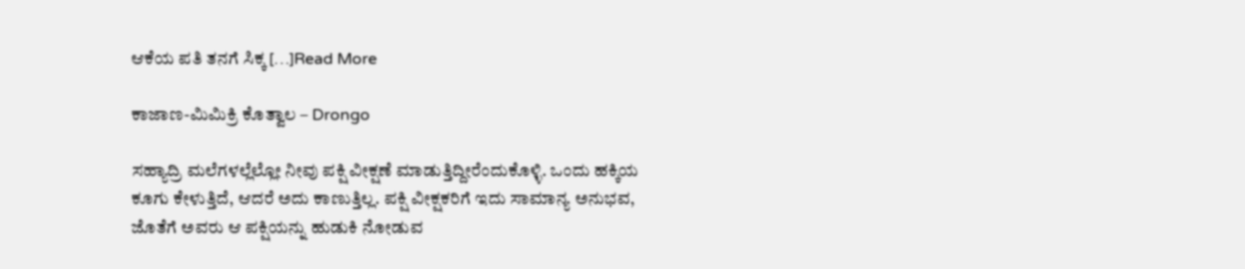ಆಕೆಯ ಪತಿ ತನಗೆ ಸಿಕ್ಕ […]Read More

ಕಾಜಾಣ-ಮಿಮಿಕ್ರಿ ಕೊತ್ವಾಲ – Drongo

ಸಹ್ಯಾದ್ರಿ ಮಲೆಗಳಲ್ಲೆಲ್ಲೋ ನೀವು ಪಕ್ಷಿ ವೀಕ್ಷಣೆ ಮಾಡುತ್ತಿದ್ದೀರೆಂದುಕೊಳ್ಳಿ. ಒಂದು ಹಕ್ಕಿಯ ಕೂಗು ಕೇಳುತ್ತಿದೆ, ಆದರೆ ಅದು ಕಾಣುತ್ತಿಲ್ಲ. ಪಕ್ಷಿ ವೀಕ್ಷಕರಿಗೆ ಇದು ಸಾಮಾನ್ಯ ಅನುಭವ, ಜೊತೆಗೆ ಅವರು ಆ ಪಕ್ಷಿಯನ್ನು ಹುಡುಕಿ ನೋಡುವ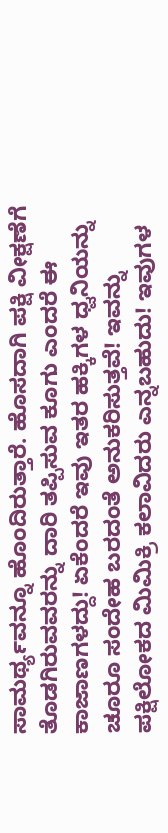ಸಾಮರ್ಥ್ಯವನ್ನೂ ಹೊಂದಿರುತ್ತಾರೆ. ಹೊಸದಾಗಿ ಪಕ್ಷಿ ವೀಕ್ಷಣೆಗೆ ತೊಡಗಿರುವವರನ್ನು ದಾರಿ ತಪ್ಪಿಸುವ ಕೂಗು ಎಂದರೆ ಈ ಕಾಜಾಣಗಳದ್ದು! ಏಕೆಂದರೆ ಇವು ಇತರ ಹಕ್ಕಿಗಳ ಧ್ವನಿಯನ್ನು ಚೂರೂ ಸಂದೇಹ ಬರದಂತೆ ಅನುಕರಿಸುತ್ತವೆ! ಇವನ್ನು ಪಕ್ಷಿಲೋಕದ ಮಿಮಿಕ್ರಿ ಕಲಾವಿದರು‍ ಎನ್ನಬಹುದು! ಇವುಗಳ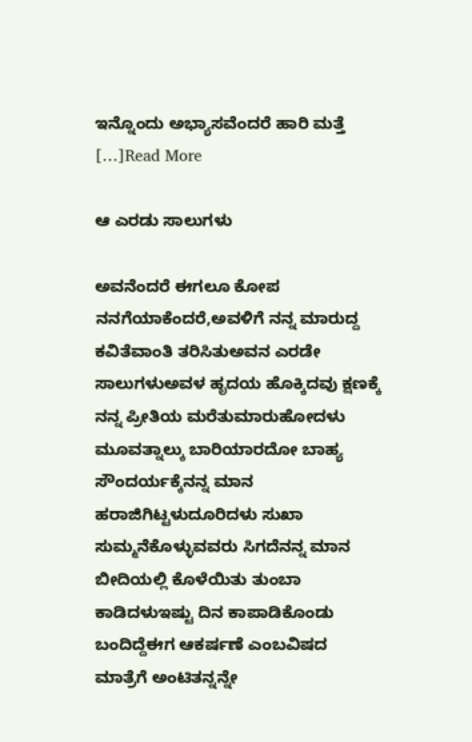ಇನ್ನೊಂದು ಅಭ್ಯಾಸವೆಂದರೆ ಹಾರಿ ಮತ್ತೆ […]Read More

ಆ ಎರಡು ಸಾಲುಗಳು

ಅವನೆಂದರೆ ಈಗಲೂ ಕೋಪ ನನಗೆಯಾಕೆಂದರೆ,ಅವಳಿಗೆ ನನ್ನ ಮಾರುದ್ದ ಕವಿತೆವಾಂತಿ ತರಿಸಿತುಅವನ ಎರಡೇ ಸಾಲುಗಳುಅವಳ ಹೃದಯ ಹೊಕ್ಕಿದವು ಕ್ಷಣಕ್ಕೆ ನನ್ನ ಪ್ರೀತಿಯ ಮರೆತುಮಾರುಹೋದಳು ಮೂವತ್ನಾಲ್ಕು ಬಾರಿಯಾರದೋ ಬಾಹ್ಯ ಸೌಂದರ್ಯಕ್ಕೆನನ್ನ ಮಾನ ಹರಾಜಿಗಿಟ್ಟಳುದೂರಿದಳು ಸುಖಾ ಸುಮ್ಮನೆಕೊಳ್ಳುವವರು ಸಿಗದೆನನ್ನ ಮಾನ ಬೀದಿಯಲ್ಲಿ ಕೊಳೆಯಿತು ತುಂಬಾ ಕಾಡಿದಳುಇಷ್ಟು ದಿನ ಕಾಪಾಡಿಕೊಂಡು ಬಂದಿದ್ದೆಈಗ ಆಕರ್ಷಣೆ ಎಂಬವಿಷದ ಮಾತ್ರೆಗೆ ಅಂಟಿತನ್ನನ್ನೇ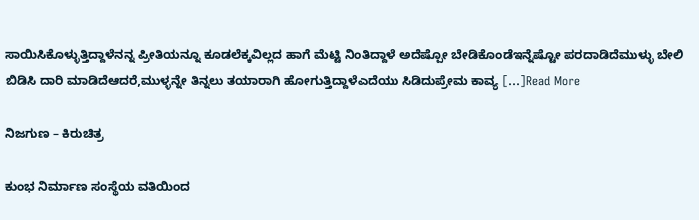ಸಾಯಿಸಿಕೊಳ್ಳುತ್ತಿದ್ದಾಳೆನನ್ನ ಪ್ರೀತಿಯನ್ನೂ ಕೂಡಲೆಕ್ಕವಿಲ್ಲದ ಹಾಗೆ ಮೆಟ್ಟಿ ನಿಂತಿದ್ದಾಳೆ ಅದೆಷ್ಪೋ ಬೇಡಿಕೊಂಡೆಇನ್ನೆಷ್ಟೋ ಪರದಾಡಿದೆಮುಳ್ಳು ಬೇಲಿ ಬಿಡಿಸಿ ದಾರಿ ಮಾಡಿದೆಆದರೆ,ಮುಳ್ಳನ್ನೇ ತಿನ್ನಲು ತಯಾರಾಗಿ ಹೋಗುತ್ತಿದ್ದಾಳೆಎದೆಯು ಸಿಡಿದುಪ್ರೇಮ ಕಾವ್ಯ […]Read More

ನಿಜಗುಣ – ಕಿರುಚಿತ್ರ

ಕುಂಭ ನಿರ್ಮಾಣ ಸಂಸ್ಥೆಯ ವತಿಯಿಂದ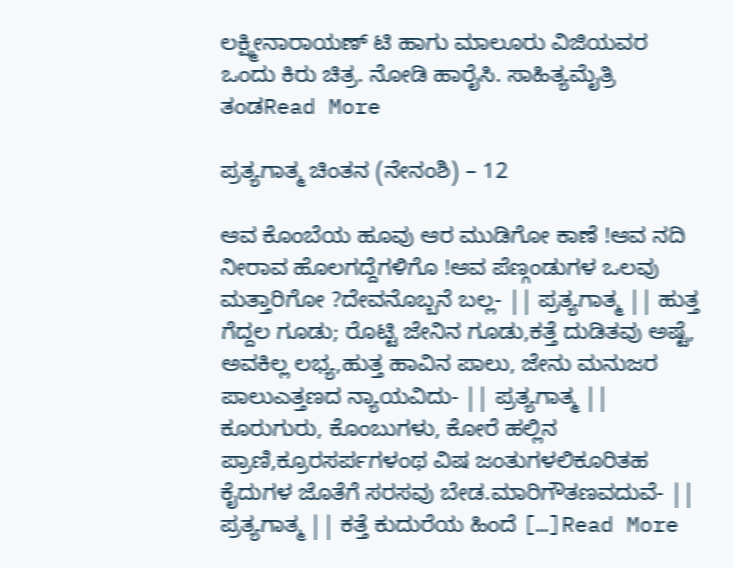ಲಕ್ಷ್ಮೀನಾರಾಯಣ್ ಟಿ ಹಾಗು ಮಾಲೂರು ವಿಜಿಯವರ ಒಂದು ಕಿರು ಚಿತ್ರ. ನೋಡಿ ಹಾರೈಸಿ. ಸಾಹಿತ್ಯಮೈತ್ರಿ ತಂಡRead More

ಪ್ರತ್ಯಗಾತ್ಮ ಚಿಂತನ (ನೇನಂಶಿ) – 12

ಆವ ಕೊಂಬೆಯ ಹೂವು ಆರ ಮುಡಿಗೋ ಕಾಣೆ !ಆವ ನದಿ ನೀರಾವ ಹೊಲಗದ್ದೆಗಳಿಗೊ !ಆವ ಪೆಣ್ಗಂಡುಗಳ ಒಲವು ಮತ್ತಾರಿಗೋ ?ದೇವನೊಬ್ಬನೆ ಬಲ್ಲ- || ಪ್ರತ್ಯಗಾತ್ಮ || ಹುತ್ತ ಗೆದ್ದಲ ಗೂಡು; ರೊಟ್ಟಿ ಜೇನಿನ ಗೂಡು,ಕತ್ತೆ ದುಡಿತವು ಅಷ್ಟೆ, ಅವಕಿಲ್ಲ ಲಭ್ಯ,ಹುತ್ತ ಹಾವಿನ ಪಾಲು, ಜೇನು ಮನುಜರ ಪಾಲುಎತ್ತಣದ ನ್ಯಾಯವಿದು- || ಪ್ರತ್ಯಗಾತ್ಮ || ಕೂರುಗುರು, ಕೊಂಬುಗಳು, ಕೋರೆ ಹಲ್ಲಿನ ಪ್ರಾಣಿ,ಕ್ರೂರಸರ್ಪಗಳಂಥ ವಿಷ ಜಂತುಗಳಲಿಕೂರಿತಹ ಕೈದುಗಳ ಜೊತೆಗೆ ಸರಸವು ಬೇಡ.ಮಾರಿಗೌತಣವದುವೆ- || ಪ್ರತ್ಯಗಾತ್ಮ || ಕತ್ತೆ ಕುದುರೆಯ ಹಿಂದೆ […]Read More